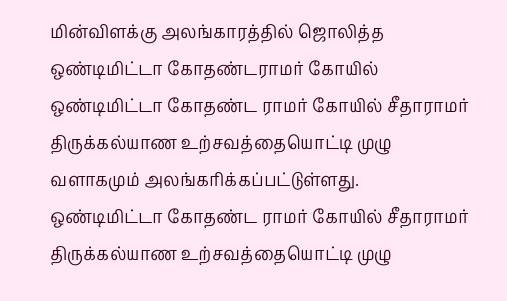மின்விளக்கு அலங்காரத்தில் ஜொலித்த ஒண்டிமிட்டா கோதண்டராமர் கோயில்
ஒண்டிமிட்டா கோதண்ட ராமர் கோயில் சீதாராமர் திருக்கல்யாண உற்சவத்தையொட்டி முழு வளாகமும் அலங்கரிக்கப்பட்டுள்ளது.
ஒண்டிமிட்டா கோதண்ட ராமர் கோயில் சீதாராமர் திருக்கல்யாண உற்சவத்தையொட்டி முழு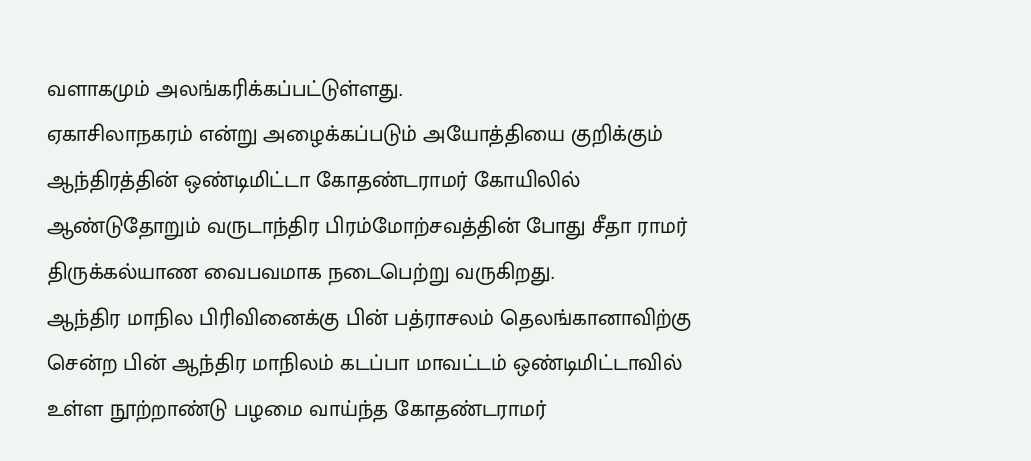வளாகமும் அலங்கரிக்கப்பட்டுள்ளது.
ஏகாசிலாநகரம் என்று அழைக்கப்படும் அயோத்தியை குறிக்கும் ஆந்திரத்தின் ஒண்டிமிட்டா கோதண்டராமர் கோயிலில் ஆண்டுதோறும் வருடாந்திர பிரம்மோற்சவத்தின் போது சீதா ராமர் திருக்கல்யாண வைபவமாக நடைபெற்று வருகிறது.
ஆந்திர மாநில பிரிவினைக்கு பின் பத்ராசலம் தெலங்கானாவிற்கு சென்ற பின் ஆந்திர மாநிலம் கடப்பா மாவட்டம் ஒண்டிமிட்டாவில் உள்ள நூற்றாண்டு பழமை வாய்ந்த கோதண்டராமர்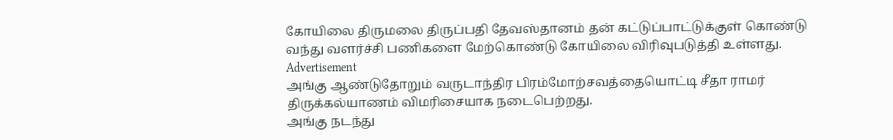கோயிலை திருமலை திருப்பதி தேவஸ்தானம் தன் கட்டுப்பாட்டுக்குள் கொண்டு வந்து வளர்ச்சி பணிகளை மேற்கொண்டு கோயிலை விரிவுபடுத்தி உள்ளது.
Advertisement
அங்கு ஆண்டுதோறும் வருடாந்திர பிரம்மோற்சவத்தையொட்டி சீதா ராமர் திருக்கல்யாணம் விமரிசையாக நடைபெற்றது.
அங்கு நடந்து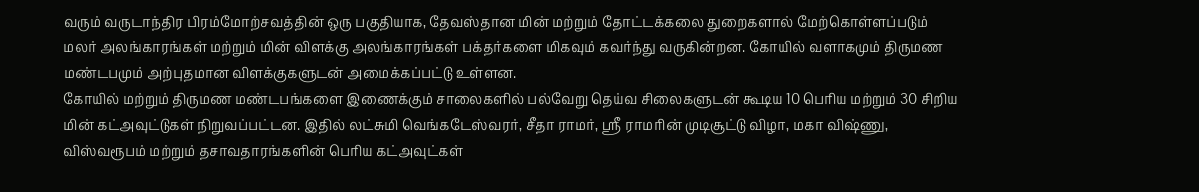வரும் வருடாந்திர பிரம்மோற்சவத்தின் ஒரு பகுதியாக, தேவஸ்தான மின் மற்றும் தோட்டக்கலை துறைகளால் மேற்கொள்ளப்படும் மலர் அலங்காரங்கள் மற்றும் மின் விளக்கு அலங்காரங்கள் பக்தர்களை மிகவும் கவர்ந்து வருகின்றன. கோயில் வளாகமும் திருமண மண்டபமும் அற்புதமான விளக்குகளுடன் அமைக்கப்பட்டு உள்ளன.
கோயில் மற்றும் திருமண மண்டபங்களை இணைக்கும் சாலைகளில் பல்வேறு தெய்வ சிலைகளுடன் கூடிய 10 பெரிய மற்றும் 30 சிறிய மின் கட்அவுட்டுகள் நிறுவப்பட்டன. இதில் லட்சுமி வெங்கடேஸ்வரர், சீதா ராமர், ஸ்ரீ ராமரின் முடிசூட்டு விழா, மகா விஷ்ணு, விஸ்வரூபம் மற்றும் தசாவதாரங்களின் பெரிய கட்அவுட்கள்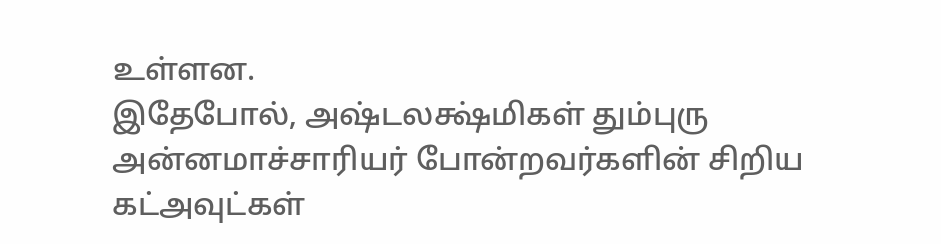உள்ளன.
இதேபோல், அஷ்டலக்ஷ்மிகள் தும்புரு அன்னமாச்சாரியர் போன்றவர்களின் சிறிய கட்அவுட்கள்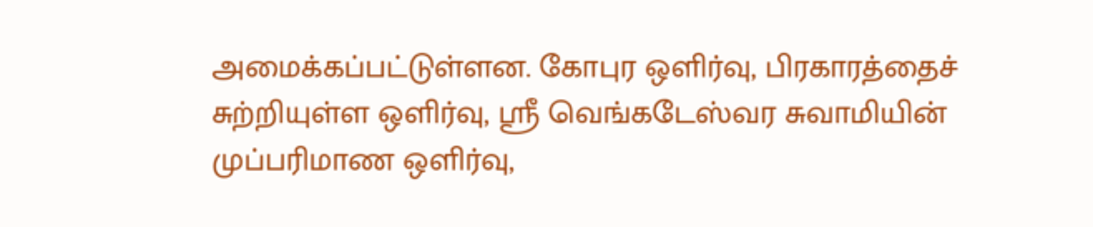அமைக்கப்பட்டுள்ளன. கோபுர ஒளிர்வு, பிரகாரத்தைச் சுற்றியுள்ள ஒளிர்வு, ஸ்ரீ வெங்கடேஸ்வர சுவாமியின் முப்பரிமாண ஒளிர்வு,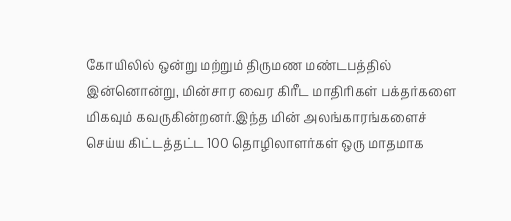கோயிலில் ஒன்று மற்றும் திருமண மண்டபத்தில் இன்னொன்று, மின்சார வைர கிரீட மாதிரிகள் பக்தர்களை மிகவும் கவருகின்றனர்.இந்த மின் அலங்காரங்களைச் செய்ய கிட்டத்தட்ட 100 தொழிலாளர்கள் ஒரு மாதமாக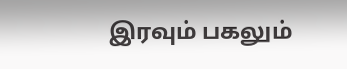இரவும் பகலும்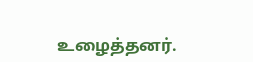உழைத்தனர்.